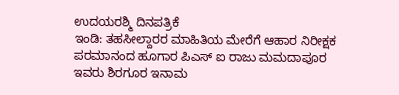ಉದಯರಶ್ಮಿ ದಿನಪತ್ರಿಕೆ
ಇಂಡಿ: ತಹಸೀಲ್ದಾರರ ಮಾಹಿತಿಯ ಮೇರೆಗೆ ಆಹಾರ ನಿರೀಕ್ಷಕ ಪರಮಾನಂದ ಹೂಗಾರ ಪಿಎಸ್ ಐ ರಾಜು ಮಮದಾಪೂರ ಇವರು ಶಿರಗೂರ ಇನಾಮ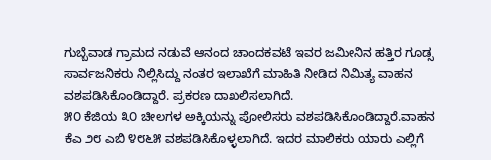ಗುಬ್ಬೆವಾಡ ಗ್ರಾಮದ ನಡುವೆ ಆನಂದ ಚಾಂದಕವಟೆ ಇವರ ಜಮೀನಿನ ಹತ್ತಿರ ಗೂಡ್ಸ ಸಾರ್ವಜನಿಕರು ನಿಲ್ಲಿಸಿದ್ದು ನಂತರ ಇಲಾಖೆಗೆ ಮಾಹಿತಿ ನೀಡಿದ ನಿಮಿತ್ಯ ವಾಹನ ವಶಪಡಿಸಿಕೊಂಡಿದ್ದಾರೆ. ಪ್ರಕರಣ ದಾಖಲಿಸಲಾಗಿದೆ.
೫೦ ಕೆಜಿಯ ೩೦ ಚೀಲಗಳ ಅಕ್ಕಿಯನ್ನು ಪೋಲಿಸರು ವಶಪಡಿಸಿಕೊಂಡಿದ್ದಾರೆ.ವಾಹನ ಕೆಎ ೨೮ ಎಬಿ ೪೮೬೫ ವಶಪಡಿಸಿಕೊಳ್ಳಲಾಗಿದೆ. ಇದರ ಮಾಲಿಕರು ಯಾರು ಎಲ್ಲಿಗೆ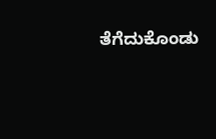ತೆಗೆದುಕೊಂಡು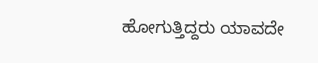ಹೋಗುತ್ತಿದ್ದರು ಯಾವದೇ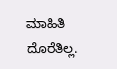ಮಾಹಿತಿ ದೊರೆತಿಲ್ಲ.